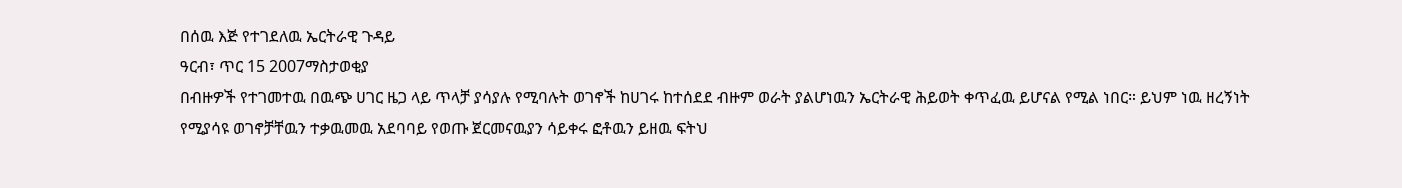በሰዉ እጅ የተገደለዉ ኤርትራዊ ጉዳይ
ዓርብ፣ ጥር 15 2007ማስታወቂያ
በብዙዎች የተገመተዉ በዉጭ ሀገር ዜጋ ላይ ጥላቻ ያሳያሉ የሚባሉት ወገኖች ከሀገሩ ከተሰደደ ብዙም ወራት ያልሆነዉን ኤርትራዊ ሕይወት ቀጥፈዉ ይሆናል የሚል ነበር። ይህም ነዉ ዘረኝነት የሚያሳዩ ወገኖቻቸዉን ተቃዉመዉ አደባባይ የወጡ ጀርመናዉያን ሳይቀሩ ፎቶዉን ይዘዉ ፍትህ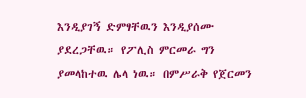እንዲያገኝ ድምፃቸዉን እንዲያሰሙ ያደረጋቸዉ። የፖሊስ ምርመራ ግን ያመላከተዉ ሌላ ነዉ። በምሥራቅ የጀርመን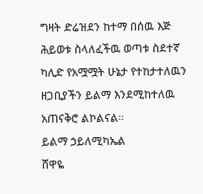ግዛት ድሬዝደን ከተማ በሰዉ እጅ ሕይወቱ ስላለፈችዉ ወጣቱ ስደተኛ ካሊድ የአሟሟት ሁኔታ የተከታተለዉን ዘጋቢያችን ይልማ እንደሚከተለዉ አጠናቅሮ ልኮልናል።
ይልማ ኃይለሚካኤል
ሸዋዬ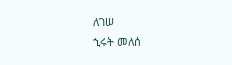ለገሠ
ኂሩት መለሰ